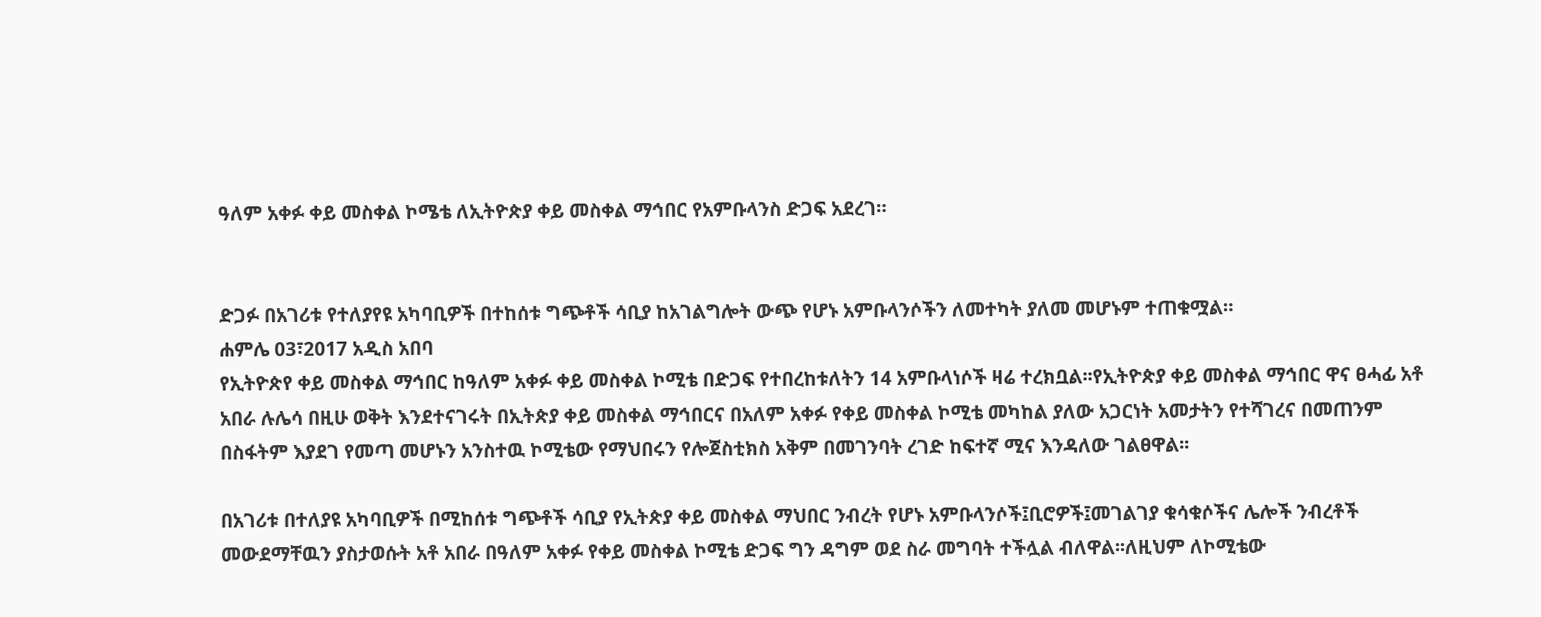ዓለም አቀፉ ቀይ መስቀል ኮሜቴ ለኢትዮጵያ ቀይ መስቀል ማኅበር የአምቡላንስ ድጋፍ አደረገ።


ድጋፉ በአገሪቱ የተለያየዩ አካባቢዎች በተከሰቱ ግጭቶች ሳቢያ ከአገልግሎት ውጭ የሆኑ አምቡላንሶችን ለመተካት ያለመ መሆኑም ተጠቁሟል።
ሐምሌ 03፣2017 አዲስ አበባ
የኢትዮጵየ ቀይ መስቀል ማኅበር ከዓለም አቀፉ ቀይ መስቀል ኮሚቴ በድጋፍ የተበረከቱለትን 14 አምቡላነሶች ዛሬ ተረክቧል፡፡የኢትዮጵያ ቀይ መስቀል ማኅበር ዋና ፀሓፊ አቶ አበራ ሉሌሳ በዚሁ ወቅት እንደተናገሩት በኢትጵያ ቀይ መስቀል ማኅበርና በአለም አቀፉ የቀይ መስቀል ኮሚቴ መካከል ያለው አጋርነት አመታትን የተሻገረና በመጠንም በስፋትም እያደገ የመጣ መሆኑን አንስተዉ ኮሚቴው የማህበሩን የሎጀስቲክስ አቅም በመገንባት ረገድ ከፍተኛ ሚና እንዳለው ገልፀዋል፡፡

በአገሪቱ በተለያዩ አካባቢዎች በሚከሰቱ ግጭቶች ሳቢያ የኢትጵያ ቀይ መስቀል ማህበር ንብረት የሆኑ አምቡላንሶች፤ቢሮዎች፤መገልገያ ቁሳቁሶችና ሌሎች ንብረቶች መውደማቸዉን ያስታወሱት አቶ አበራ በዓለም አቀፉ የቀይ መስቀል ኮሚቴ ድጋፍ ግን ዳግም ወደ ስራ መግባት ተችሏል ብለዋል፡፡ለዚህም ለኮሚቴው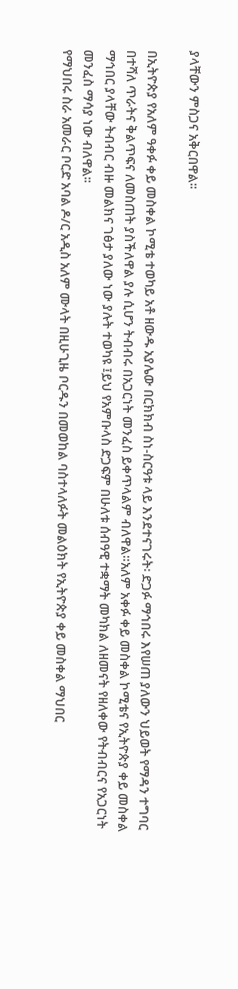ያላቸውን ምስጋና አቅርበዋል፡፡

በኢትዮጵያ የአለም ዓቀፉ ቀይ መስቀል ኮሚቴ ተወካይ አቶ ዘውዱ አያሌው በርክክብ ስነ-ስርዓቱ ላይ እንደተናገሩት፡ ድጋፉ ማኅበሩ እየሠጠ ያለውን ህይወት የማዳን ተግባር በተሻለ ጥራትና ቅልጥፍና ለመስጠት ያስችለዋል ያሉ ሲሆን ትብብሩ በአጋርነት መንፈስ ይቀጥላልም ብለዋል።አለም አቀፉ ቀይ መስቀል ኮሚቴና የኢትዮጵያ ቀይ መስቀል ማኅበር ያላቸው ትብብር ብዙ መልክና ገፅታ ያለው ነው ያሉት ተወካዩ ፤ይህ የአምቡላስ ድጋፍም በሁለቱ ሰብዓዊ ተቋማት መካክል ለዘመናት የዘለቀው የትብብርና የአጋርነት መንፈስ ማሳያ ነው ብለዋል፡፡
የማህበሩ ስራ አመራር ቦርድ አባል ዶ/ር አዲስ አለም ሙላት በዚሁጊዜ ቦርዱን በመወከል ባስተላለፉት መልዕክት የኢትዮጵያ ቀይ መስቀል ማህበር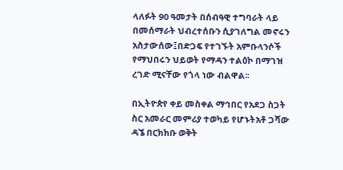ላለፉት 90 ዓመታት በሰብዓዊ ተግባራት ላይ በመሰማራት ህብረተሰቡን ሲያገለግል መኖሩን አስታውሰው፤በድጋፍ የተገኙት አምቡላንሶች የማህበሩን ህይወት የማዳን ተልዕኮ በማገዝ ረገድ ሚናቸው የጎላ ነው ብልዋል፡፡

በኢትዮጵየ ቀይ መስቀል ማኅበር የአደጋ ስጋት ስር አመራር መምሪያ ተወካይ የሆኑትአቶ ጋሻው ዳኜ በርክክቡ ወቅት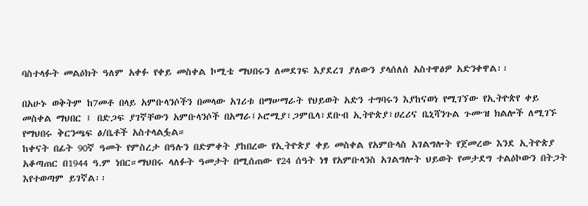ባስተላፉት መልዕክት ዓለም አቀፉ የቀይ መስቀል ኮሚቴ ማህበሩን ለመደገፍ እያደረገ ያለውን ያላሰለሰ አስተዋፅዎ አድንቀዋል፡፡

በአሁኑ ወቅትም ከ7መቶ በላይ አምቡላንሶችን በመላው አገሪቱ በማሠማራት የህይወት አድን ተግባሩን እያከናወነ የሚገኘው የኢትዮጵየ ቀይ መስቀል ማህበር ፤ በድጋፍ ያገኛቸውን አምቡላንሶች በአማራ፤ኦሮሚያ፣ጋምቤላ፣ደቡብ ኢትዮጵያ፣ሀረሪና ቤኒሻንጉል ጉሙዝ ክልሎች ለሚገኙ የማህበሩ ቅርንጫፍ ፅ/ቤቶች አስተላልፏል።
ከቀናት በፊት 90ኛ ዓመት የምስረታ በዓሉን በድምቀት ያከበረው የኢትዮጵያ ቀይ መስቀል የአምቡላስ አገልግሎት የጀመረው እንደ ኢትዮጵያ አቆጣጠር በ1944 ዓ.ም ነበር።ማህበሩ ላለፉት ዓመታት በሚሰጠው የ24 ሰዓት ነፃ የአምቡላንስ አገልግሎት ህይወት የመታደግ ተልዕኮውን በትጋት እየተወጣም ይገኛል፡፡